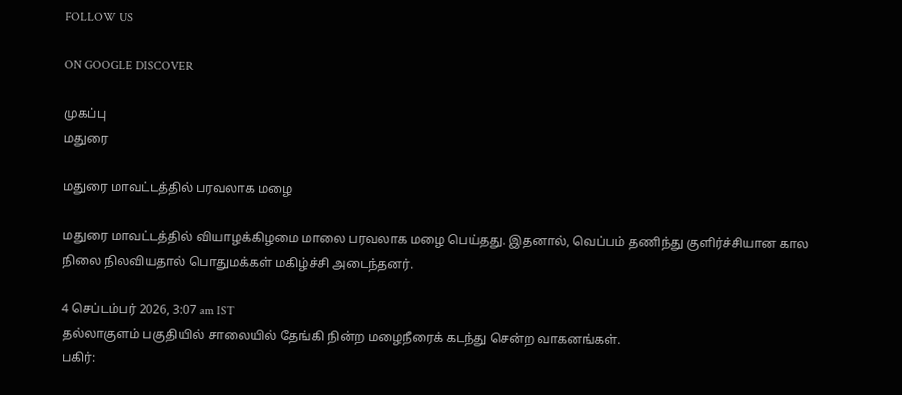FOLLOW US

ON GOOGLE DISCOVER

முகப்பு
மதுரை

மதுரை மாவட்டத்தில் பரவலாக மழை

மதுரை மாவட்டத்தில் வியாழக்கிழமை மாலை பரவலாக மழை பெய்தது. இதனால், வெப்பம் தணிந்து குளிர்ச்சியான கால நிலை நிலவியதால் பொதுமக்கள் மகிழ்ச்சி அடைந்தனர்.

4 செப்டம்பர் 2026, 3:07 am IST
தல்லாகுளம் பகுதியில் சாலையில் தேங்கி நின்ற மழைநீரைக் கடந்து சென்ற வாகனங்கள்.
பகிர்: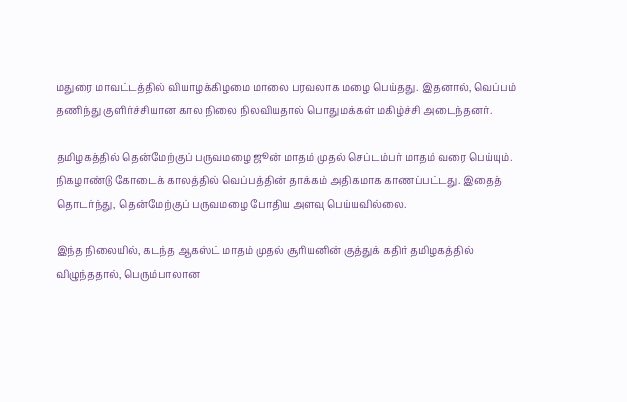மதுரை மாவட்டத்தில் வியாழக்கிழமை மாலை பரவலாக மழை பெய்தது. இதனால், வெப்பம் தணிந்து குளிர்ச்சியான கால நிலை நிலவியதால் பொதுமக்கள் மகிழ்ச்சி அடைந்தனர்.

தமிழகத்தில் தென்மேற்குப் பருவமழை ஜூன் மாதம் முதல் செப்டம்பர் மாதம் வரை பெய்யும். நிகழாண்டு கோடைக் காலத்தில் வெப்பத்தின் தாக்கம் அதிகமாக காணப்பட்டது. இதைத் தொடர்ந்து, தென்மேற்குப் பருவமழை போதிய அளவு பெய்யவில்லை.

இந்த நிலையில், கடந்த ஆகஸ்ட் மாதம் முதல் சூரியனின் குத்துக் கதிர் தமிழகத்தில் விழுந்ததால், பெரும்பாலான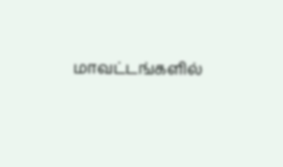மாவட்டங்களில்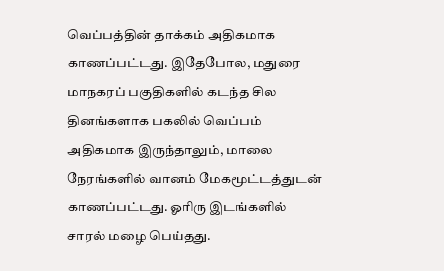வெப்பத்தின் தாக்கம் அதிகமாக காணப்பட்டது. இதேபோல, மதுரை மாநகரப் பகுதிகளில் கடந்த சில தினங்களாக பகலில் வெப்பம் அதிகமாக இருந்தாலும், மாலை நேரங்களில் வானம் மேகமூட்டத்துடன் காணப்பட்டது. ஓரிரு இடங்களில் சாரல் மழை பெய்தது.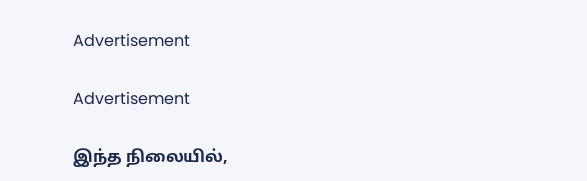Advertisement

Advertisement

இந்த நிலையில்,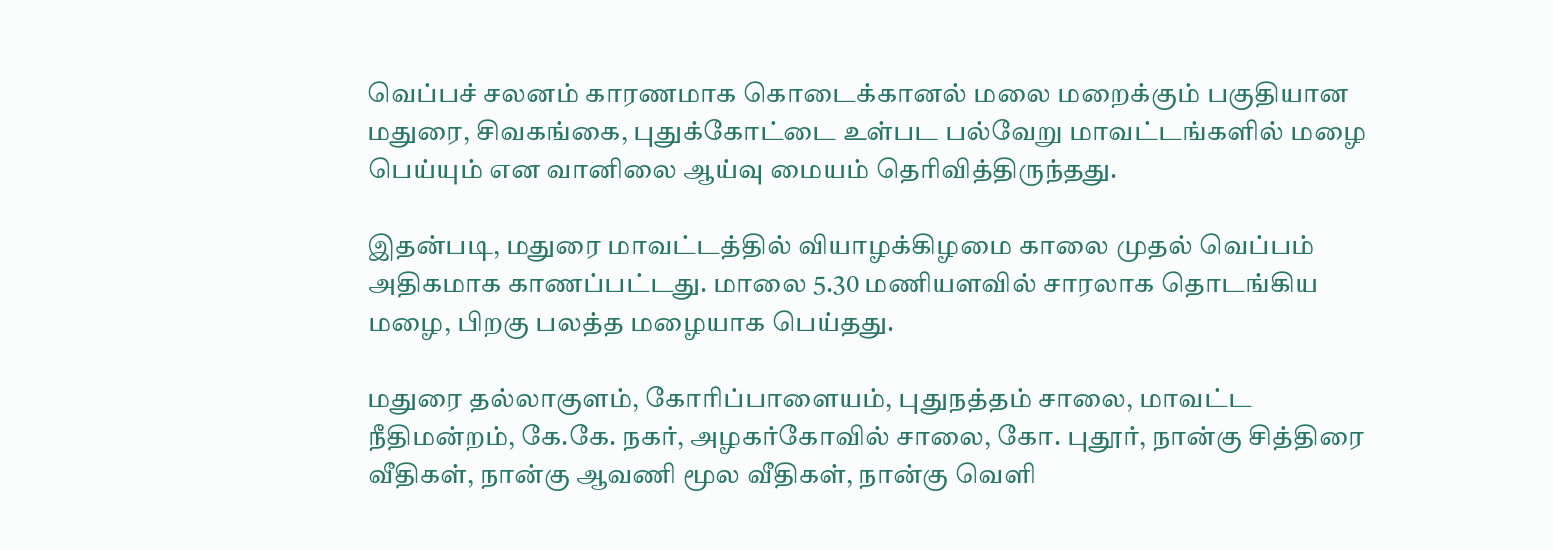வெப்பச் சலனம் காரணமாக கொடைக்கானல் மலை மறைக்கும் பகுதியான மதுரை, சிவகங்கை, புதுக்கோட்டை உள்பட பல்வேறு மாவட்டங்களில் மழை பெய்யும் என வானிலை ஆய்வு மையம் தெரிவித்திருந்தது.

இதன்படி, மதுரை மாவட்டத்தில் வியாழக்கிழமை காலை முதல் வெப்பம் அதிகமாக காணப்பட்டது. மாலை 5.30 மணியளவில் சாரலாக தொடங்கிய மழை, பிறகு பலத்த மழையாக பெய்தது.

மதுரை தல்லாகுளம், கோரிப்பாளையம், புதுநத்தம் சாலை, மாவட்ட நீதிமன்றம், கே.கே. நகர், அழகர்கோவில் சாலை, கோ. புதூர், நான்கு சித்திரை வீதிகள், நான்கு ஆவணி மூல வீதிகள், நான்கு வெளி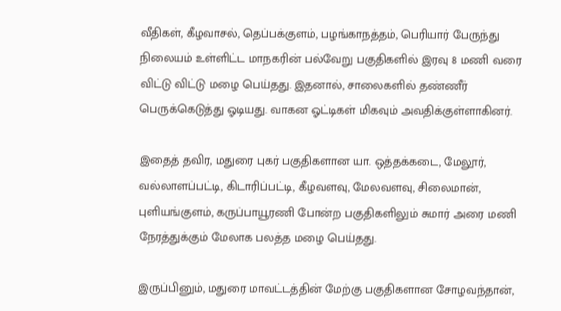வீதிகள், கீழவாசல், தெப்பக்குளம், பழங்காநத்தம், பெரியார் பேருந்து நிலையம் உள்ளிட்ட மாநகரின் பல்வேறு பகுதிகளில் இரவு 8 மணி வரை விட்டு விட்டு மழை பெய்தது. இதனால், சாலைகளில் தண்ணீர் பெருக்கெடுத்து ஓடியது. வாகன ஓட்டிகள் மிகவும் அவதிக்குள்ளாகினர்.

இதைத் தவிர, மதுரை புகர் பகுதிகளான யா. ஒத்தக்கடை, மேலூர், வல்லாளப்பட்டி, கிடாரிப்பட்டி, கீழவளவு, மேலவளவு, சிலைமான், புளியங்குளம், கருப்பாயூரணி போன்ற பகுதிகளிலும் சுமார் அரை மணி நேரத்துக்கும் மேலாக பலத்த மழை பெய்தது.

இருப்பினும், மதுரை மாவட்டத்தின் மேற்கு பகுதிகளான சோழவந்தான்,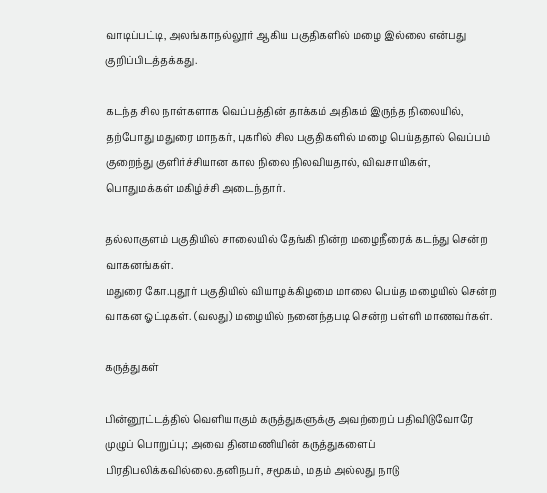வாடிப்பட்டி, அலங்காநல்லூர் ஆகிய பகுதிகளில் மழை இல்லை என்பது குறிப்பிடத்தக்கது.

கடந்த சில நாள்களாக வெப்பத்தின் தாக்கம் அதிகம் இருந்த நிலையில், தற்போது மதுரை மாநகர், புகரில் சில பகுதிகளில் மழை பெய்ததால் வெப்பம் குறைந்து குளிர்ச்சியான கால நிலை நிலவியதால், விவசாயிகள், பொதுமக்கள் மகிழ்ச்சி அடைந்தார்.

தல்லாகுளம் பகுதியில் சாலையில் தேங்கி நின்ற மழைநீரைக் கடந்து சென்ற வாகனங்கள்.
மதுரை கோ.புதூர் பகுதியில் வியாழக்கிழமை மாலை பெய்த மழையில் சென்ற வாகன ஓட்டிகள். (வலது) மழையில் நனைந்தபடி சென்ற பள்ளி மாணவர்கள்.

கருத்துகள்

பின்னூட்டத்தில் வெளியாகும் கருத்துகளுக்கு அவற்றைப் பதிவிடுவோரே முழுப் பொறுப்பு; அவை தினமணியின் கருத்துகளைப் பிரதிபலிக்கவில்லை.தனிநபர், சமூகம், மதம் அல்லது நாடு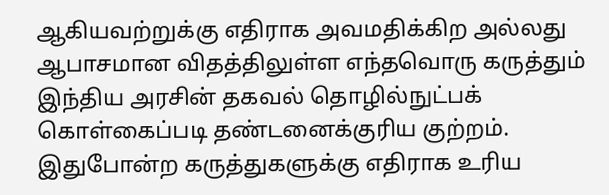ஆகியவற்றுக்கு எதிராக அவமதிக்கிற அல்லது ஆபாசமான விதத்திலுள்ள எந்தவொரு கருத்தும் இந்திய அரசின் தகவல் தொழில்நுட்பக் கொள்கைப்படி தண்டனைக்குரிய குற்றம். இதுபோன்ற கருத்துகளுக்கு எதிராக உரிய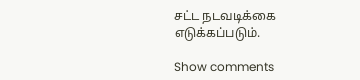சட்ட நடவடிக்கை எடுக்கப்படும்.

Show comments